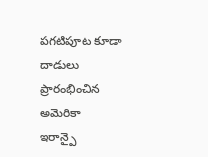పగటిపూట కూడా దాడులు ప్రారంభించిన అమెరికా
ఇరాన్పై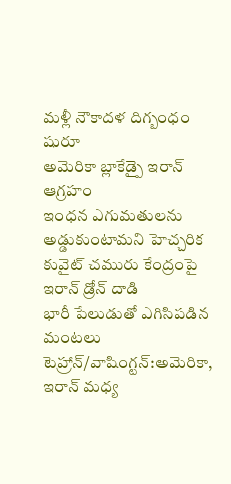మళ్లీ నౌకాదళ దిగ్బంధం షురూ
అమెరికా బ్లాకేడ్పై ఇరాన్ ఆగ్రహం
ఇంధన ఎగుమతులను అడ్డుకుంటామని హెచ్చరిక
కువైట్ చమురు కేంద్రంపై ఇరాన్ డ్రోన్ దాడి
భారీ పేలుడుతో ఎగిసిపడిన మంటలు
టెహ్రాన్/వాషింగ్టన్:అమెరికా, ఇరాన్ మధ్య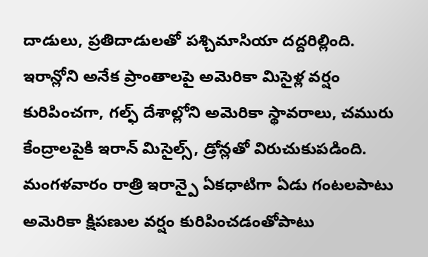దాడులు, ప్రతిదాడులతో పశ్చిమాసియా దద్దరిల్లింది. ఇరాన్లోని అనేక ప్రాంతాలపై అమెరికా మిసైళ్ల వర్షం కురిపించగా, గల్ఫ్ దేశాల్లోని అమెరికా స్థావరాలు, చమురు కేంద్రాలపైకి ఇరాన్ మిసైల్స్, డ్రోన్లతో విరుచుకుపడింది. మంగళవారం రాత్రి ఇరాన్పై ఏకధాటిగా ఏడు గంటలపాటు అమెరికా క్షిపణుల వర్షం కురిపించడంతోపాటు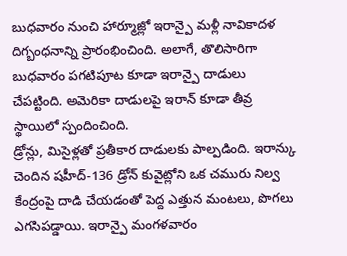బుధవారం నుంచి హార్మూజ్లో ఇరాన్పై మళ్లీ నావికాదళ దిగ్బంధనాన్ని ప్రారంభించింది. అలాగే, తొలిసారిగా బుధవారం పగటిపూట కూడా ఇరాన్పై దాడులు చేపట్టింది. అమెరికా దాడులపై ఇరాన్ కూడా తీవ్ర స్థాయిలో స్పందించింది.
డ్రోన్లు, మిసైళ్లతో ప్రతీకార దాడులకు పాల్పడింది. ఇరాన్కు చెందిన షహీద్-136 డ్రోన్ కువైట్లోని ఒక చమురు నిల్వ కేంద్రంపై దాడి చేయడంతో పెద్ద ఎత్తున మంటలు, పొగలు ఎగసిపడ్డాయి. ఇరాన్పై మంగళవారం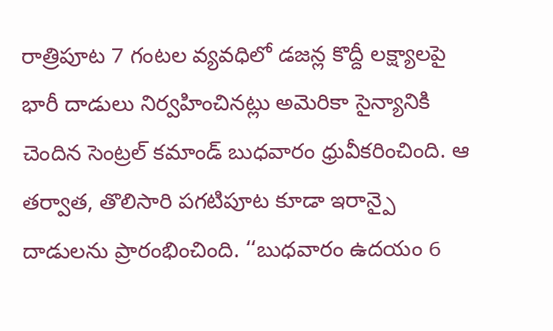రాత్రిపూట 7 గంటల వ్యవధిలో డజన్ల కొద్దీ లక్ష్యాలపై భారీ దాడులు నిర్వహించినట్లు అమెరికా సైన్యానికి చెందిన సెంట్రల్ కమాండ్ బుధవారం ధ్రువీకరించింది. ఆ తర్వాత, తొలిసారి పగటిపూట కూడా ఇరాన్పై దాడులను ప్రారంభించింది. ‘‘బుధవారం ఉదయం 6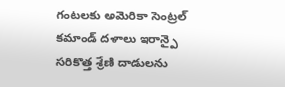గంటలకు అమెరికా సెంట్రల్ కమాండ్ దళాలు ఇరాన్పై సరికొత్త శ్రేణి దాడులను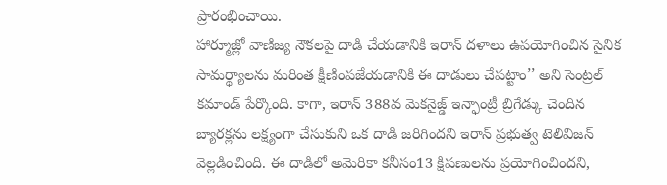ప్రారంభించాయి.
హార్మూజ్లో వాణిజ్య నౌకలపై దాడి చేయడానికి ఇరాన్ దళాలు ఉపయోగించిన సైనిక సామర్థ్యాలను మరింత క్షీణింపజేయడానికి ఈ దాడులు చేపట్టాం’’ అని సెంట్రల్ కమాండ్ పేర్కొంది. కాగా, ఇరాన్ 388వ మెకనైజ్డ్ ఇన్ఫాంట్రీ బ్రిగేడ్కు చెందిన బ్యారక్లను లక్ష్యంగా చేసుకుని ఒక దాడి జరిగిందని ఇరాన్ ప్రభుత్వ టెలివిజన్ వెల్లడించింది. ఈ దాడిలో అమెరికా కనీసం13 క్షిపణులను ప్రయోగించిందని,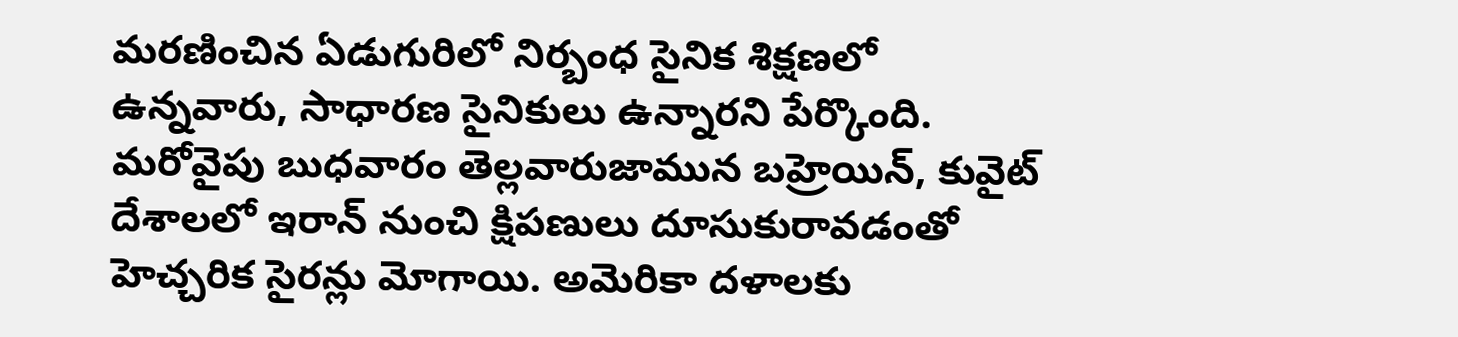మరణించిన ఏడుగురిలో నిర్బంధ సైనిక శిక్షణలో ఉన్నవారు, సాధారణ సైనికులు ఉన్నారని పేర్కొంది. మరోవైపు బుధవారం తెల్లవారుజామున బహ్రెయిన్, కువైట్ దేశాలలో ఇరాన్ నుంచి క్షిపణులు దూసుకురావడంతో హెచ్చరిక సైరన్లు మోగాయి. అమెరికా దళాలకు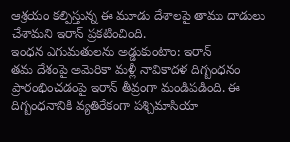ఆశ్రయం కల్పిస్తున్న ఈ మూడు దేశాలపై తాము దాడులు చేశామని ఇరాన్ ప్రకటించింది.
ఇంధన ఎగుమతులను అడ్డుకుంటాం: ఇరాన్
తమ దేశంపై అమెరికా మళ్లీ నావికాదళ దిగ్బంధనం ప్రారంభించడంపై ఇరాన్ తీవ్రంగా మండిపడింది. ఈ దిగ్బంధనానికి వ్యతిరేకంగా పశ్చిమాసియా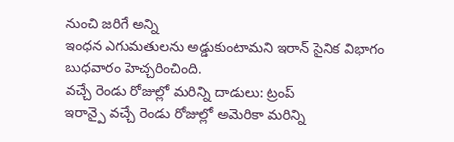నుంచి జరిగే అన్ని
ఇంధన ఎగుమతులను అడ్డుకుంటామని ఇరాన్ సైనిక విభాగం బుధవారం హెచ్చరించింది.
వచ్చే రెండు రోజుల్లో మరిన్ని దాడులు: ట్రంప్
ఇరాన్పై వచ్చే రెండు రోజుల్లో అమెరికా మరిన్ని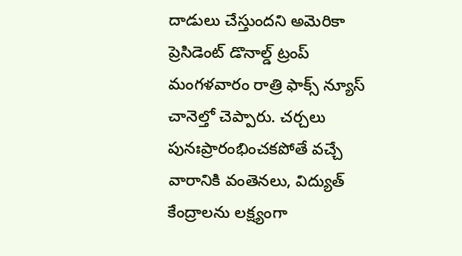దాడులు చేస్తుందని అమెరికా ప్రెసిడెంట్ డొనాల్డ్ ట్రంప్ మంగళవారం రాత్రి ఫాక్స్ న్యూస్
చానెల్తో చెప్పారు. చర్చలు పునఃప్రారంభించకపోతే వచ్చే వారానికి వంతెనలు, విద్యుత్ కేంద్రాలను లక్ష్యంగా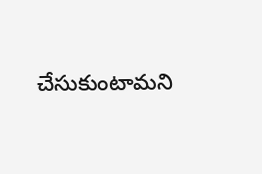చేసుకుంటామని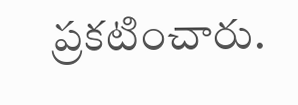ప్రకటించారు.